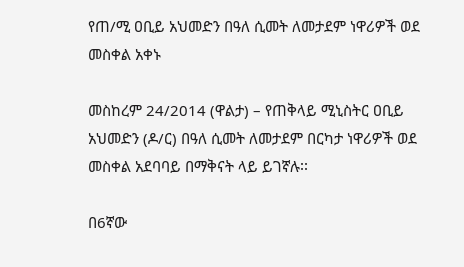የጠ/ሚ ዐቢይ አህመድን በዓለ ሲመት ለመታደም ነዋሪዎች ወደ መስቀል አቀኑ

መስከረም 24/2014 (ዋልታ) – የጠቅላይ ሚኒስትር ዐቢይ አህመድን (ዶ/ር) በዓለ ሲመት ለመታደም በርካታ ነዋሪዎች ወደ መስቀል አደባባይ በማቅናት ላይ ይገኛሉ፡፡

በ6ኛው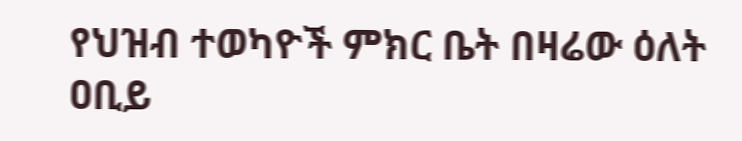የህዝብ ተወካዮች ምክር ቤት በዛሬው ዕለት ዐቢይ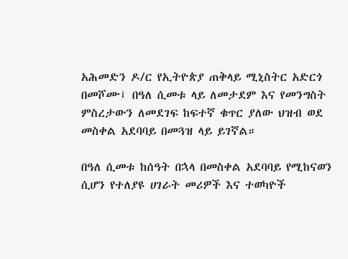አሕመድን ዶ/ር የኢትዮጵያ ጠቅላይ ሚኒስትር አድርጎ በመሾሙ፤ በዓለ ሲመቱ ላይ ለመታደም እና የመንግስት ምስረታውን ለመደገፍ ከፍተኛ ቁጥር ያለው ህዝብ ወደ መስቀል አደባባይ በመጓዝ ላይ ይገኛል።

በዓለ ሲመቱ ከሰዓት በኋላ በመስቀል አደባባይ የሚከናወን ሲሆን የተለያዩ ሀገራት መሪዎች እና ተወካዮች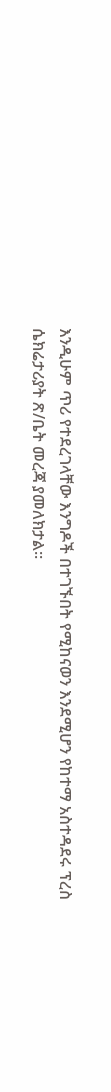እንዲሁም ጥሪ የተደረገላቸው እንግዶች በተገኙበት የሚከናወን እንደሚሆን የከተማ አስተዳደሩ ፕረስ ሴክሬታሪያት ጽ/ቤት መረጃ ያመለክታል፡፡